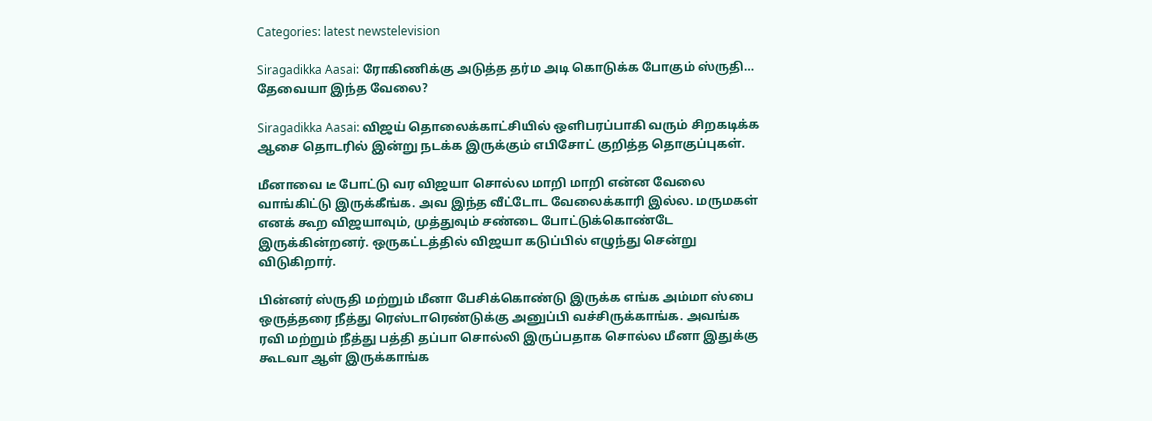Categories: latest newstelevision

Siragadikka Aasai: ரோகிணிக்கு அடுத்த தர்ம அடி கொடுக்க போகும் ஸ்ருதி… தேவையா இந்த வேலை?

Siragadikka Aasai: விஜய் தொலைக்காட்சியில் ஒளிபரப்பாகி வரும் சிறகடிக்க ஆசை தொடரில் இன்று நடக்க இருக்கும் எபிசோட் குறித்த தொகுப்புகள்.

மீனாவை டீ போட்டு வர விஜயா சொல்ல மாறி மாறி என்ன வேலை வாங்கிட்டு இருக்கீங்க. அவ இந்த வீட்டோட வேலைக்காரி இல்ல. மருமகள் எனக் கூற விஜயாவும், முத்துவும் சண்டை போட்டுக்கொண்டே இருக்கின்றனர். ஒருகட்டத்தில் விஜயா கடுப்பில் எழுந்து சென்று விடுகிறார்.

பின்னர் ஸ்ருதி மற்றும் மீனா பேசிக்கொண்டு இருக்க எங்க அம்மா ஸ்பை ஒருத்தரை நீத்து ரெஸ்டாரெண்டுக்கு அனுப்பி வச்சிருக்காங்க. அவங்க ரவி மற்றும் நீத்து பத்தி தப்பா சொல்லி இருப்பதாக சொல்ல மீனா இதுக்கு கூடவா ஆள் இருக்காங்க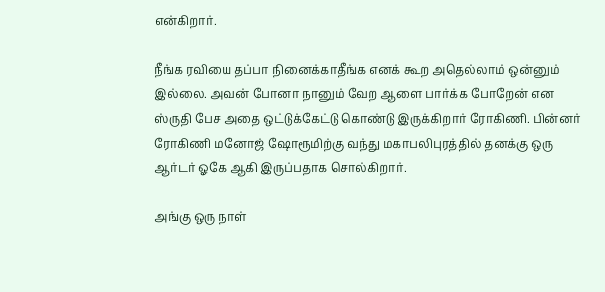என்கிறார்.

நீங்க ரவியை தப்பா நினைக்காதீங்க எனக் கூற அதெல்லாம் ஒன்னும் இல்லை. அவன் போனா நானும் வேற ஆளை பார்க்க போறேன் என ஸ்ருதி பேச அதை ஒட்டுக்கேட்டு கொண்டு இருக்கிறார் ரோகிணி. பின்னர் ரோகிணி மனோஜ் ஷோரூமிற்கு வந்து மகாபலிபுரத்தில் தனக்கு ஒரு ஆர்டர் ஓகே ஆகி இருப்பதாக சொல்கிறார்.

அங்கு ஒரு நாள்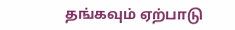தங்கவும் ஏற்பாடு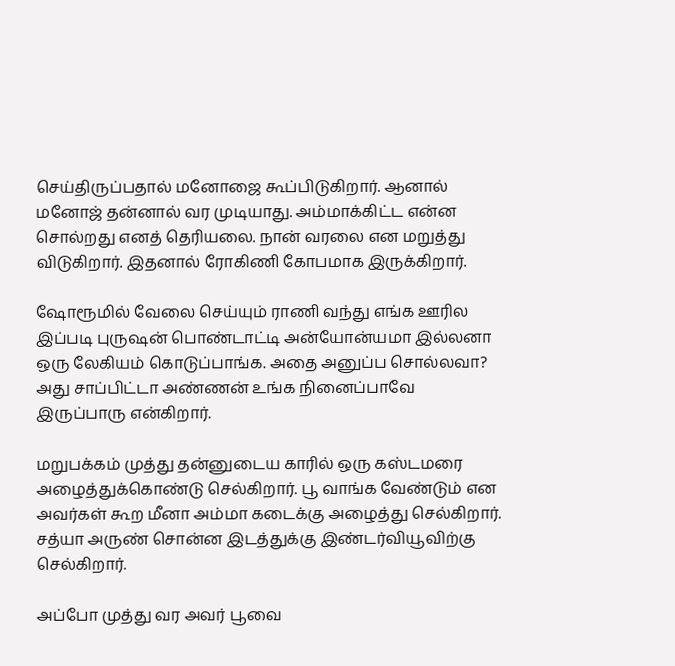செய்திருப்பதால் மனோஜை கூப்பிடுகிறார். ஆனால் மனோஜ் தன்னால் வர முடியாது. அம்மாக்கிட்ட என்ன சொல்றது எனத் தெரியலை. நான் வரலை என மறுத்து விடுகிறார். இதனால் ரோகிணி கோபமாக இருக்கிறார்.

ஷோரூமில் வேலை செய்யும் ராணி வந்து எங்க ஊரில இப்படி புருஷன் பொண்டாட்டி அன்யோன்யமா இல்லனா ஒரு லேகியம் கொடுப்பாங்க. அதை அனுப்ப சொல்லவா? அது சாப்பிட்டா அண்ணன் உங்க நினைப்பாவே இருப்பாரு என்கிறார்.

மறுபக்கம் முத்து தன்னுடைய காரில் ஒரு கஸ்டமரை அழைத்துக்கொண்டு செல்கிறார். பூ வாங்க வேண்டும் என அவர்கள் கூற மீனா அம்மா கடைக்கு அழைத்து செல்கிறார். சத்யா அருண் சொன்ன இடத்துக்கு இண்டர்வியூவிற்கு செல்கிறார்.

அப்போ முத்து வர அவர் பூவை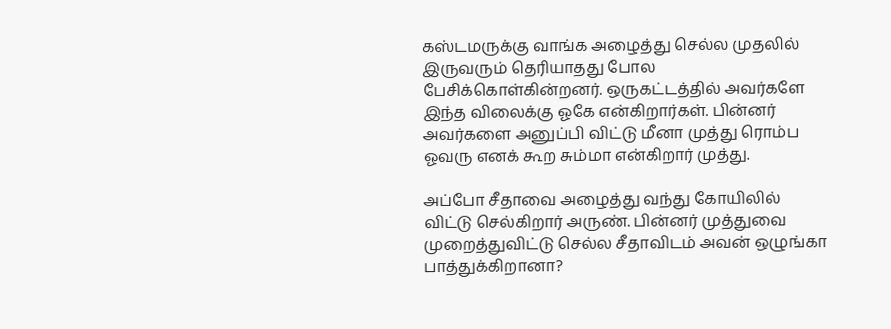கஸ்டமருக்கு வாங்க அழைத்து செல்ல முதலில் இருவரும் தெரியாதது போல பேசிக்கொள்கின்றனர். ஒருகட்டத்தில் அவர்களே இந்த விலைக்கு ஓகே என்கிறார்கள். பின்னர் அவர்களை அனுப்பி விட்டு மீனா முத்து ரொம்ப ஓவரு எனக் கூற சும்மா என்கிறார் முத்து.

அப்போ சீதாவை அழைத்து வந்து கோயிலில் விட்டு செல்கிறார் அருண். பின்னர் முத்துவை முறைத்துவிட்டு செல்ல சீதாவிடம் அவன் ஒழுங்கா பாத்துக்கிறானா?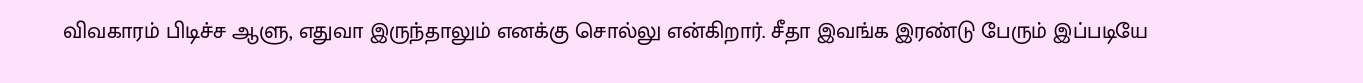விவகாரம் பிடிச்ச ஆளு, எதுவா இருந்தாலும் எனக்கு சொல்லு என்கிறார். சீதா இவங்க இரண்டு பேரும் இப்படியே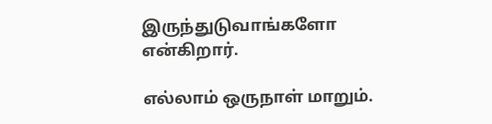இருந்துடுவாங்களோ என்கிறார்.

எல்லாம் ஒருநாள் மாறும்.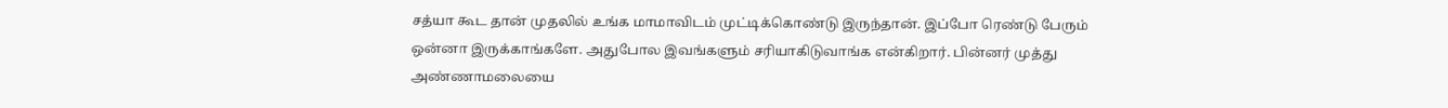சத்யா கூட தான் முதலில் உங்க மாமாவிடம் முட்டிக்கொண்டு இருந்தான். இப்போ ரெண்டு பேரும் ஒன்னா இருக்காங்களே. அதுபோல இவங்களும் சரியாகிடுவாங்க என்கிறார். பின்னர் முத்து அண்ணாமலையை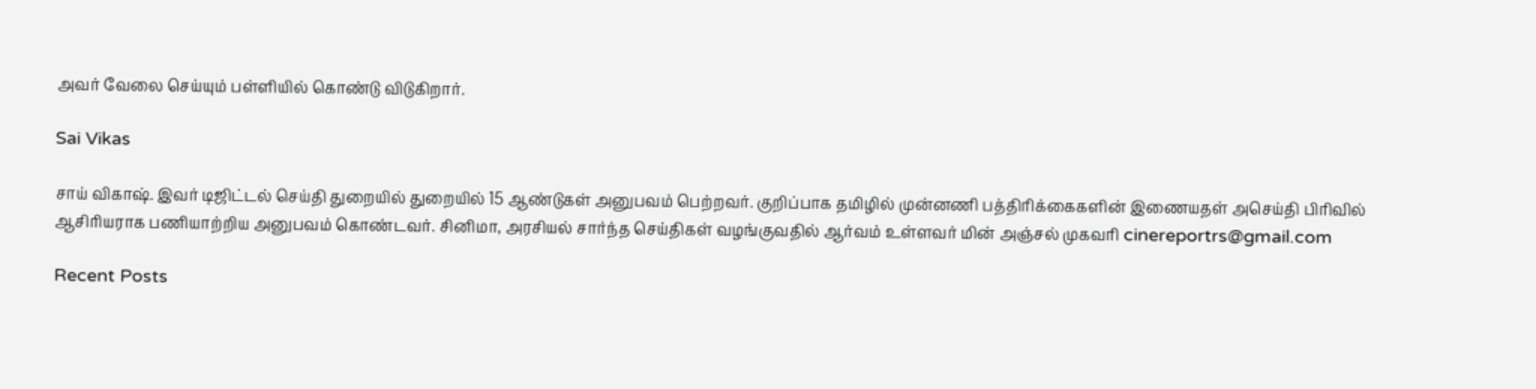அவர் வேலை செய்யும் பள்ளியில் கொண்டு விடுகிறார்.

Sai Vikas

சாய் விகாஷ். இவர் டிஜிட்டல் செய்தி துறையில் துறையில் 15 ஆண்டுகள் அனுபவம் பெற்றவர். குறிப்பாக தமிழில் முன்னணி பத்திரிக்கைகளின் இணையதள் அசெய்தி பிரிவில் ஆசிரியராக பணியாற்றிய அனுபவம் கொண்டவர். சினிமா, அரசியல் சார்ந்த செய்திகள் வழங்குவதில் ஆர்வம் உள்ளவர் மின் அஞ்சல் முகவரி cinereportrs@gmail.com

Recent Posts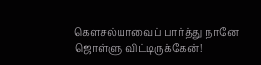கௌசல்யாவைப் பார்த்து நானே ஜொள்ளு விட்டிருக்கேன்!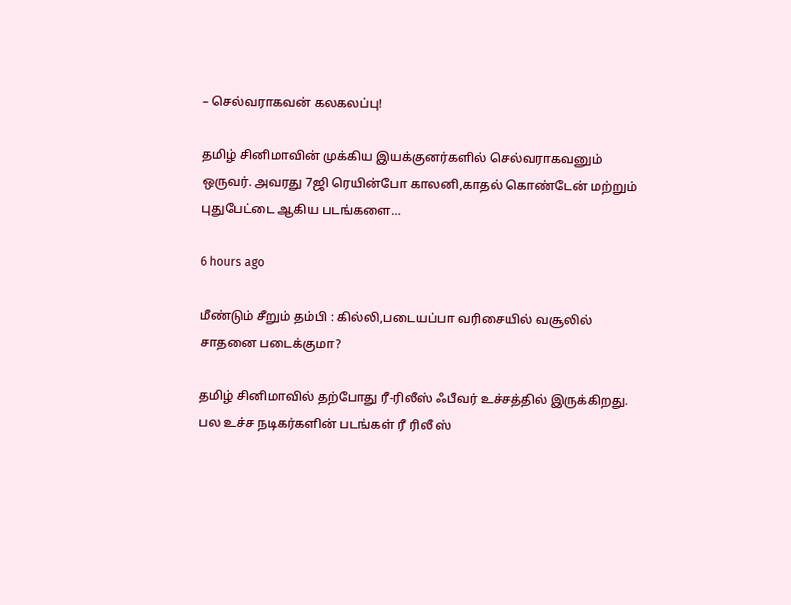– செல்வராகவன் கலகலப்பு!

தமிழ் சினிமாவின் முக்கிய இயக்குனர்களில் செல்வராகவனும் ஒருவர். அவரது 7ஜி ரெயின்போ காலனி,காதல் கொண்டேன் மற்றும் புதுபேட்டை ஆகிய படங்களை…

6 hours ago

மீண்டும் சீறும் தம்பி : கில்லி,படையப்பா வரிசையில் வசூலில் சாதனை படைக்குமா?

தமிழ் சினிமாவில் தற்போது ரீ-ரிலீஸ் ஃபீவர் உச்சத்தில் இருக்கிறது. பல உச்ச நடிகர்களின் படங்கள் ரீ ரிலீ ஸ்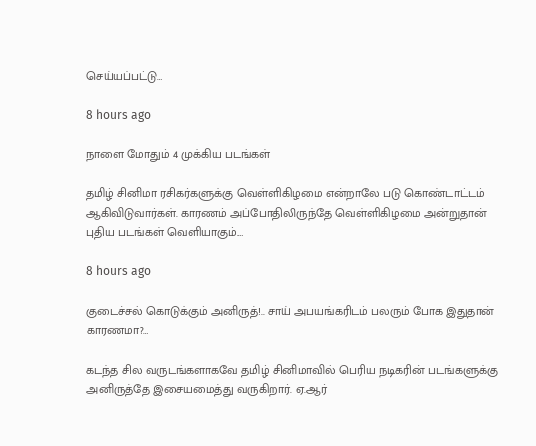செய்யப்பட்டு…

8 hours ago

நாளை மோதும் 4 முக்கிய படங்கள்

தமிழ் சினிமா ரசிகர்களுக்கு வெள்ளிகிழமை என்றாலே படு கொண்டாட்டம் ஆகிவிடுவார்கள். காரணம் அப்போதிலிருந்தே வெள்ளிகிழமை அன்றுதான் புதிய படங்கள் வெளியாகும்.…

8 hours ago

குடைச்சல் கொடுக்கும் அனிருத்!.. சாய் அபயங்கரிடம் பலரும் போக இதுதான் காரணமா?…

கடந்த சில வருடங்களாகவே தமிழ் சினிமாவில் பெரிய நடிகரின் படங்களுக்கு அனிருத்தே இசையமைத்து வருகிறார். ஏ.ஆர்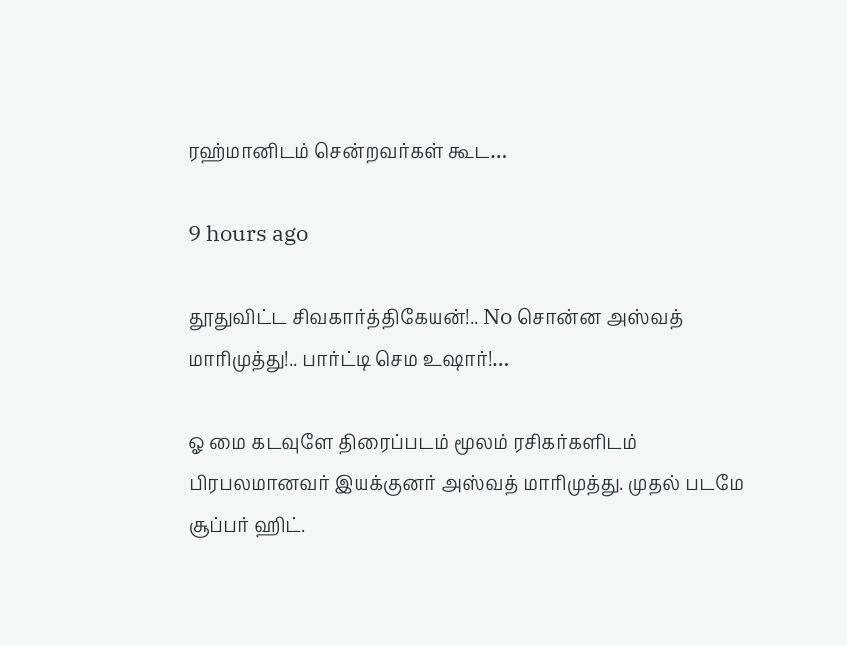ரஹ்மானிடம் சென்றவர்கள் கூட…

9 hours ago

தூதுவிட்ட சிவகார்த்திகேயன்!.. No சொன்ன அஸ்வத் மாரிமுத்து!.. பார்ட்டி செம உஷார்!…

ஓ மை கடவுளே திரைப்படம் மூலம் ரசிகர்களிடம் பிரபலமானவர் இயக்குனர் அஸ்வத் மாரிமுத்து. முதல் படமே சூப்பர் ஹிட்.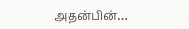அதன்பின்…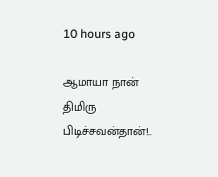10 hours ago

ஆமாயா நான் திமிரு பிடிச்சவன்தான்!..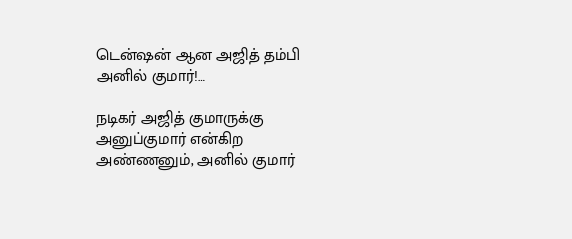டென்ஷன் ஆன அஜித் தம்பி அனில் குமார்!…

நடிகர் அஜித் குமாருக்கு அனுப்குமார் என்கிற அண்ணனும், அனில் குமார்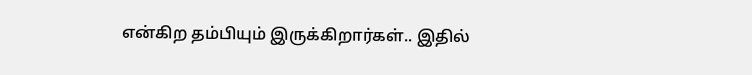என்கிற தம்பியும் இருக்கிறார்கள்.. இதில்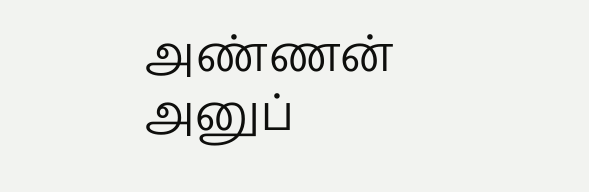அண்ணன் அனுப்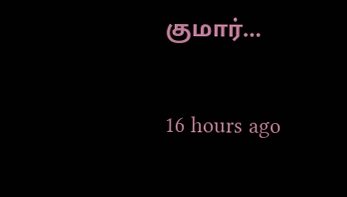குமார்…

16 hours ago